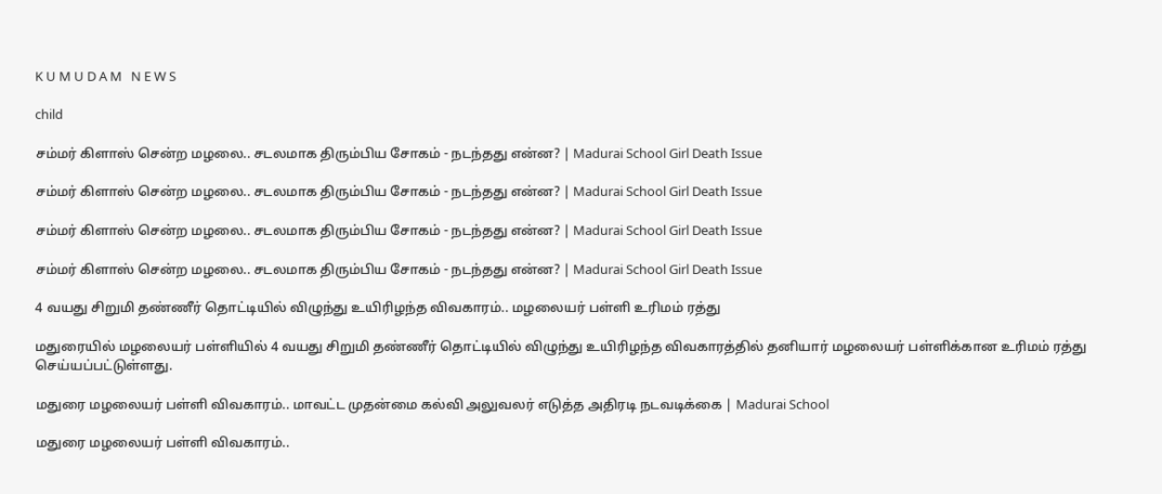K U M U D A M   N E W S

child

சம்மர் கிளாஸ் சென்ற மழலை.. சடலமாக திரும்பிய சோகம் - நடந்தது என்ன? | Madurai School Girl Death Issue

சம்மர் கிளாஸ் சென்ற மழலை.. சடலமாக திரும்பிய சோகம் - நடந்தது என்ன? | Madurai School Girl Death Issue

சம்மர் கிளாஸ் சென்ற மழலை.. சடலமாக திரும்பிய சோகம் - நடந்தது என்ன? | Madurai School Girl Death Issue

சம்மர் கிளாஸ் சென்ற மழலை.. சடலமாக திரும்பிய சோகம் - நடந்தது என்ன? | Madurai School Girl Death Issue

4 வயது சிறுமி தண்ணீர் தொட்டியில் விழுந்து உயிரிழந்த விவகாரம்.. மழலையர் பள்ளி உரிமம் ரத்து

மதுரையில் மழலையர் பள்ளியில் 4 வயது சிறுமி தண்ணீர் தொட்டியில் விழுந்து உயிரிழந்த விவகாரத்தில் தனியார் மழலையர் பள்ளிக்கான உரிமம் ரத்து செய்யப்பட்டுள்ளது.

மதுரை மழலையர் பள்ளி விவகாரம்.. மாவட்ட முதன்மை கல்வி அலுவலர் எடுத்த அதிரடி நடவடிக்கை | Madurai School

மதுரை மழலையர் பள்ளி விவகாரம்..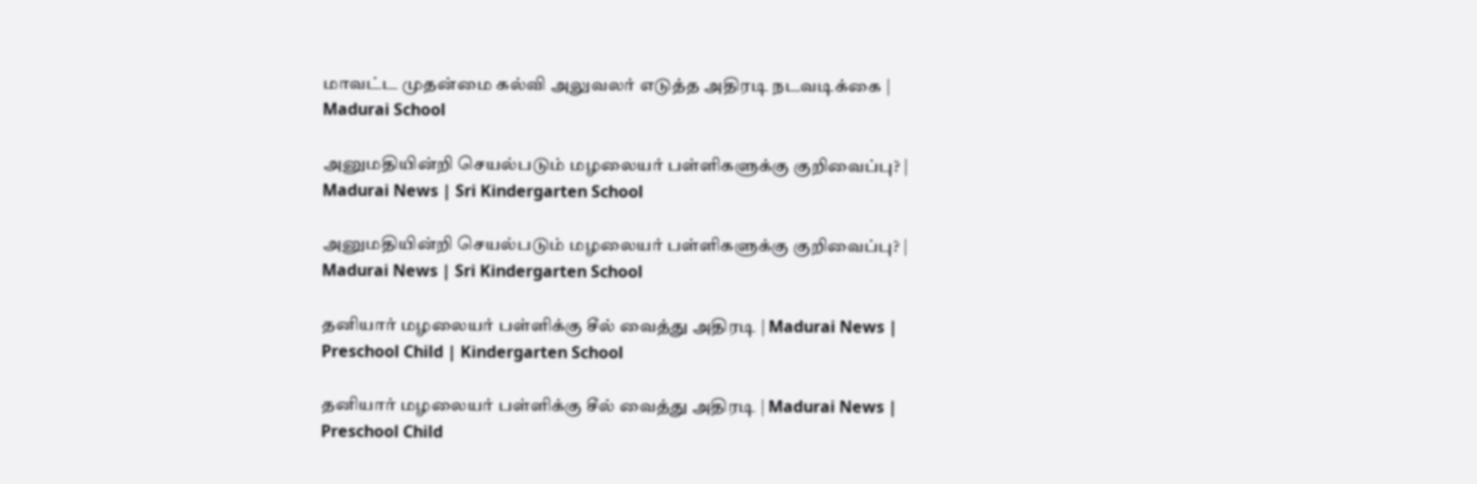மாவட்ட முதன்மை கல்வி அலுவலர் எடுத்த அதிரடி நடவடிக்கை | Madurai School

அனுமதியின்றி செயல்படும் மழலையர் பள்ளிகளுக்கு குறிவைப்பு? | Madurai News | Sri Kindergarten School

அனுமதியின்றி செயல்படும் மழலையர் பள்ளிகளுக்கு குறிவைப்பு? | Madurai News | Sri Kindergarten School

தனியார் மழலையர் பள்ளிக்கு சீல் வைத்து அதிரடி | Madurai News | Preschool Child | Kindergarten School

தனியார் மழலையர் பள்ளிக்கு சீல் வைத்து அதிரடி | Madurai News | Preschool Child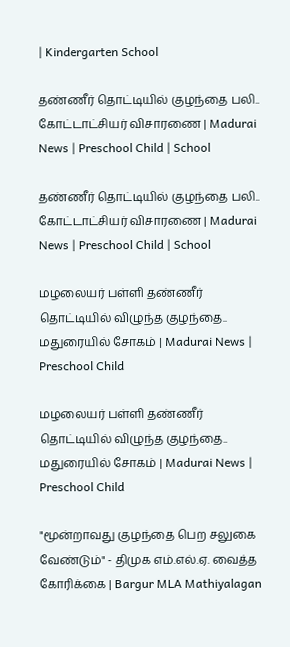| Kindergarten School

தண்ணீர் தொட்டியில் குழந்தை பலி.. கோட்டாட்சியர் விசாரணை | Madurai News | Preschool Child | School

தண்ணீர் தொட்டியில் குழந்தை பலி.. கோட்டாட்சியர் விசாரணை | Madurai News | Preschool Child | School

மழலையர் பள்ளி தண்ணீர் தொட்டியில் விழுந்த குழந்தை.. மதுரையில் சோகம் | Madurai News | Preschool Child

மழலையர் பள்ளி தண்ணீர் தொட்டியில் விழுந்த குழந்தை.. மதுரையில் சோகம் | Madurai News | Preschool Child

"மூன்றாவது குழந்தை பெற சலுகை வேண்டும்" - திமுக எம்.எல்.ஏ. வைத்த கோரிக்கை | Bargur MLA Mathiyalagan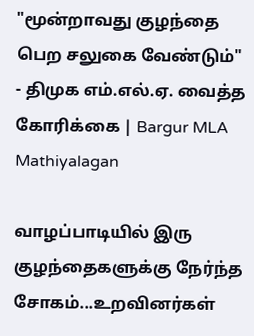"மூன்றாவது குழந்தை பெற சலுகை வேண்டும்" - திமுக எம்.எல்.ஏ. வைத்த கோரிக்கை | Bargur MLA Mathiyalagan

வாழப்பாடியில் இரு குழந்தைகளுக்கு நேர்ந்த சோகம்...உறவினர்கள்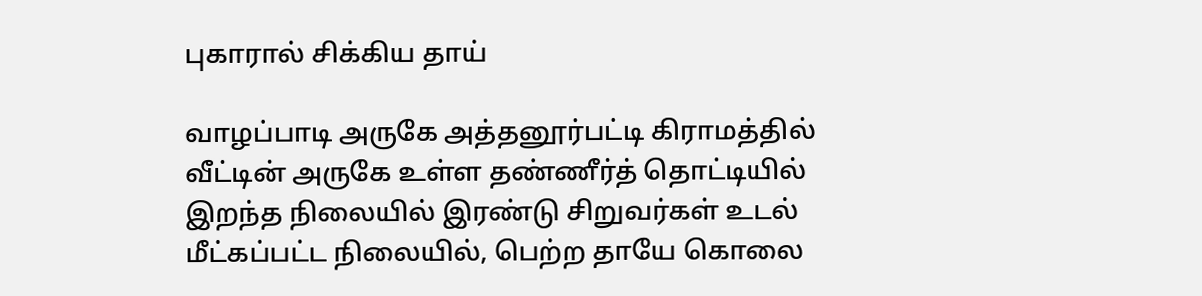புகாரால் சிக்கிய தாய்

வாழப்பாடி அருகே அத்தனூர்பட்டி கிராமத்தில் வீட்டின் அருகே உள்ள தண்ணீர்த் தொட்டியில் இறந்த நிலையில் இரண்டு சிறுவர்கள் உடல் மீட்கப்பட்ட நிலையில், பெற்ற தாயே கொலை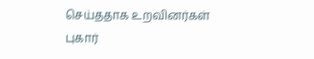செய்ததாக உறவினர்கள் புகார்